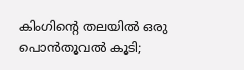കിംഗിന്‍റെ തലയില്‍ ഒരു പൊന്‍തൂവല്‍ കൂടി;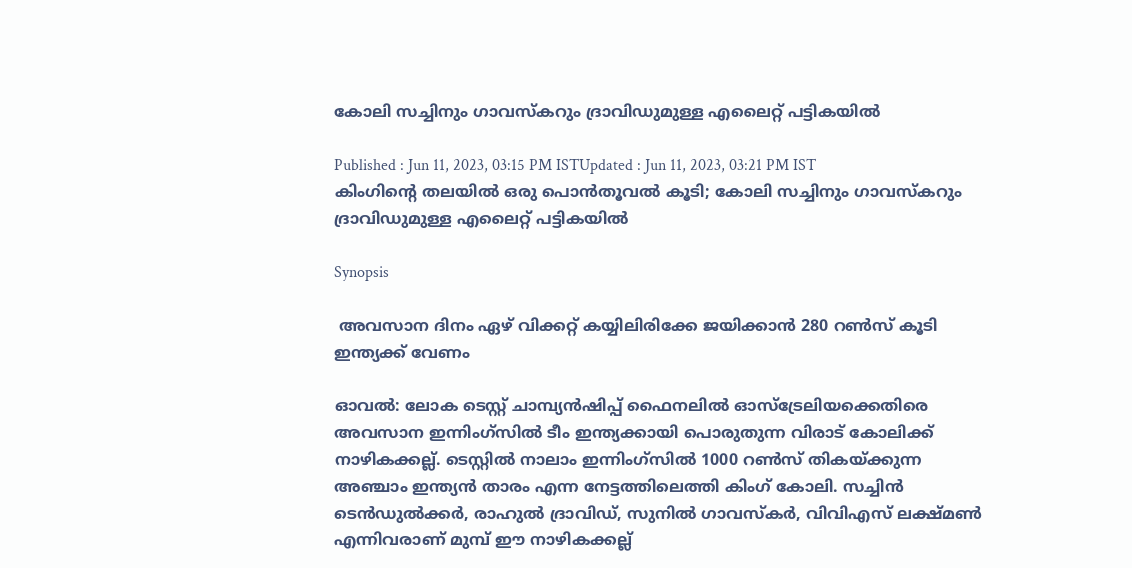കോലി സച്ചിനും ഗാവസ്‌കറും ദ്രാവിഡുമുള്ള എലൈറ്റ് പട്ടികയില്‍

Published : Jun 11, 2023, 03:15 PM ISTUpdated : Jun 11, 2023, 03:21 PM IST
കിംഗിന്‍റെ തലയില്‍ ഒരു പൊന്‍തൂവല്‍ കൂടി; കോലി സച്ചിനും ഗാവസ്‌കറും ദ്രാവിഡുമുള്ള എലൈറ്റ് പട്ടികയില്‍

Synopsis

 അവസാന ദിനം ഏഴ് വിക്കറ്റ് കയ്യിലിരിക്കേ ജയിക്കാന്‍ 280 റണ്‍സ് കൂടി ഇന്ത്യക്ക് വേണം

ഓവല്‍: ലോക ടെസ്റ്റ് ചാമ്പ്യന്‍ഷിപ്പ് ഫൈനലില്‍ ഓസ്ട്രേലിയക്കെതിരെ അവസാന ഇന്നിംഗ്‌സില്‍ ടീം ഇന്ത്യക്കായി പൊരുതുന്ന വിരാട് കോലിക്ക് നാഴികക്കല്ല്. ടെസ്റ്റില്‍ നാലാം ഇന്നിംഗ്‌സില്‍ 1000 റണ്‍സ് തികയ്‌ക്കുന്ന അഞ്ചാം ഇന്ത്യന്‍ താരം എന്ന നേട്ടത്തിലെത്തി കിംഗ് കോലി. സച്ചിന്‍ ടെന്‍ഡുല്‍ക്കര്‍, രാഹുല്‍ ദ്രാവിഡ്, സുനില്‍ ഗാവസ്‌കര്‍, വിവിഎസ് ലക്ഷ്‌മണ്‍ എന്നിവരാണ് മുമ്പ് ഈ നാഴികക്കല്ല്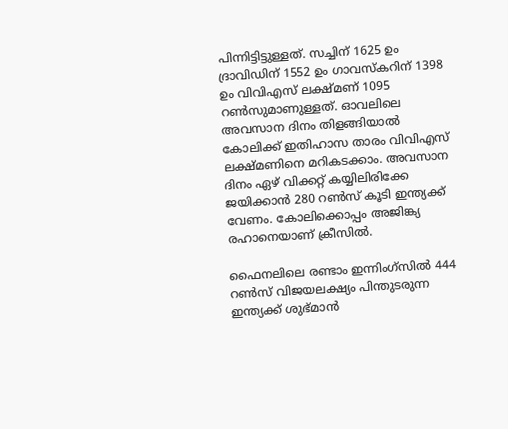പിന്നിട്ടിട്ടുള്ളത്. സച്ചിന് 1625 ഉം ദ്രാവിഡിന് 1552 ഉം ഗാവസ്‌കറിന് 1398 ഉം വിവിഎസ് ലക്ഷ്‌മണ് 1095 റണ്‍സുമാണുള്ളത്. ഓവലിലെ അവസാന ദിനം തിളങ്ങിയാല്‍ കോലിക്ക് ഇതിഹാസ താരം വിവിഎസ് ലക്ഷ്‌മണിനെ മറികടക്കാം. അവസാന ദിനം ഏഴ് വിക്കറ്റ് കയ്യിലിരിക്കേ ജയിക്കാന്‍ 280 റണ്‍സ് കൂടി ഇന്ത്യക്ക് വേണം. കോലിക്കൊപ്പം അജിങ്ക്യ രഹാനെയാണ് ക്രീസില്‍.

ഫൈനലിലെ രണ്ടാം ഇന്നിംഗ്‌സില്‍ 444 റണ്‍സ് വിജയലക്ഷ്യം പിന്തുടരുന്ന ഇന്ത്യക്ക് ശുഭ്‌മാന്‍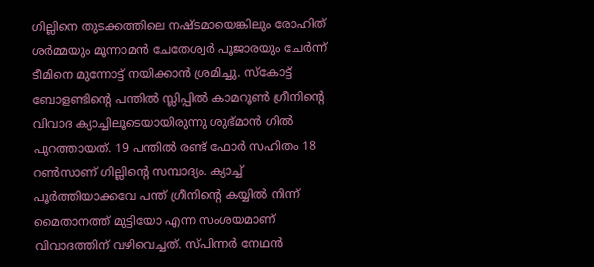ഗില്ലിനെ തുടക്കത്തിലെ നഷ്‌ടമായെങ്കിലും രോഹിത് ശര്‍മ്മയും മൂന്നാമന്‍ ചേതേശ്വര്‍ പൂജാരയും ചേര്‍ന്ന് ടീമിനെ മുന്നോട്ട് നയിക്കാന്‍ ശ്രമിച്ചു. സ്കോട്ട് ബോളണ്ടിന്‍റെ പന്തില്‍ സ്ലിപ്പില്‍ കാമറൂണ്‍ ഗ്രീനിന്‍റെ വിവാദ ക്യാച്ചിലൂടെയായിരുന്നു ശുഭ്‌മാന്‍ ഗില്‍ പുറത്തായത്. 19 പന്തില്‍ രണ്ട് ഫോര്‍ സഹിതം 18 റണ്‍സാണ് ഗില്ലിന്‍റെ സമ്പാദ്യം. ക്യാച്ച് പൂര്‍ത്തിയാക്കവേ പന്ത് ഗ്രീനിന്‍റെ കയ്യില്‍ നിന്ന് മൈതാനത്ത് മുട്ടിയോ എന്ന സംശയമാണ് വിവാദത്തിന് വഴിവെച്ചത്. സ്‌പിന്നര്‍ നേഥന്‍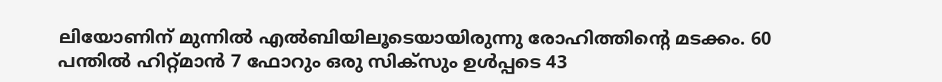ലിയോണിന് മുന്നില്‍ എല്‍ബിയിലൂടെയായിരുന്നു രോഹിത്തിന്‍റെ മടക്കം. 60 പന്തില്‍ ഹിറ്റ്‌മാന്‍ 7 ഫോറും ഒരു സിക്‌സും ഉള്‍പ്പടെ 43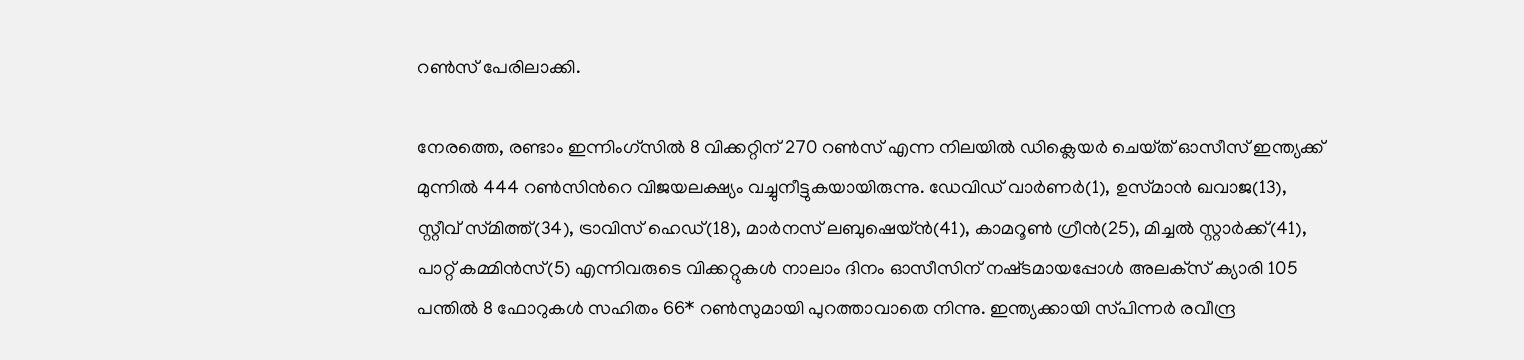റണ്‍സ് പേരിലാക്കി.

നേരത്തെ, രണ്ടാം ഇന്നിംഗ്‌സില്‍ 8 വിക്കറ്റിന് 270 റണ്‍സ് എന്ന നിലയില്‍ ഡിക്ലെയര്‍ ചെയ്‌ത് ഓസീസ് ഇന്ത്യക്ക് മുന്നില്‍ 444 റണ്‍സിന്‍റെ വിജയലക്ഷ്യം വച്ചുനീട്ടുകയായിരുന്നു. ഡേവിഡ് വാര്‍ണര്‍(1), ഉസ്‌മാന്‍ ഖവാജ(13), സ്റ്റീവ് സ്‌മിത്ത്(34), ട്രാവിസ് ഹെഡ്(18), മാര്‍നസ് ലബുഷെയ്‌ന്‍(41), കാമറൂണ്‍ ഗ്രീന്‍(25), മിച്ചല്‍ സ്റ്റാര്‍ക്ക്(41), പാറ്റ് കമ്മിന്‍സ്(5) എന്നിവരുടെ വിക്കറ്റുകള്‍ നാലാം ദിനം ഓസീസിന് നഷ്‌ടമായപ്പോള്‍ അലക്‌സ് ക്യാരി 105 പന്തില്‍ 8 ഫോറുകള്‍ സഹിതം 66* റണ്‍സുമായി പുറത്താവാതെ നിന്നു. ഇന്ത്യക്കായി സ്‌പിന്നര്‍ രവീന്ദ്ര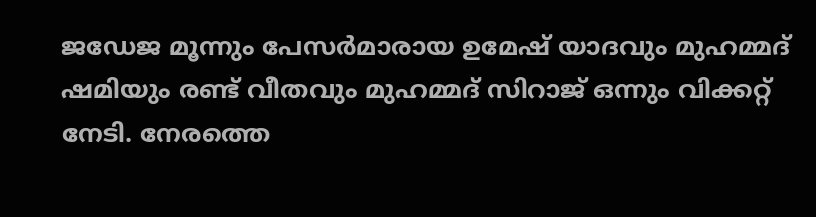ജഡേജ മൂന്നും പേസര്‍മാരായ ഉമേഷ് യാദവും മുഹമ്മദ് ഷമിയും രണ്ട് വീതവും മുഹമ്മദ് സിറാജ് ഒന്നും വിക്കറ്റ് നേടി. നേരത്തെ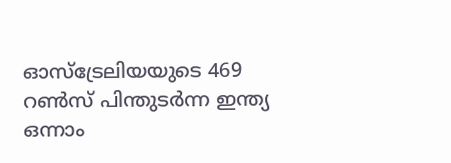ഓസ്‌ട്രേലിയയുടെ 469 റണ്‍സ് പിന്തുടര്‍ന്ന ഇന്ത്യ ഒന്നാം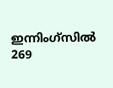ഇന്നിംഗ്‌സില്‍ 269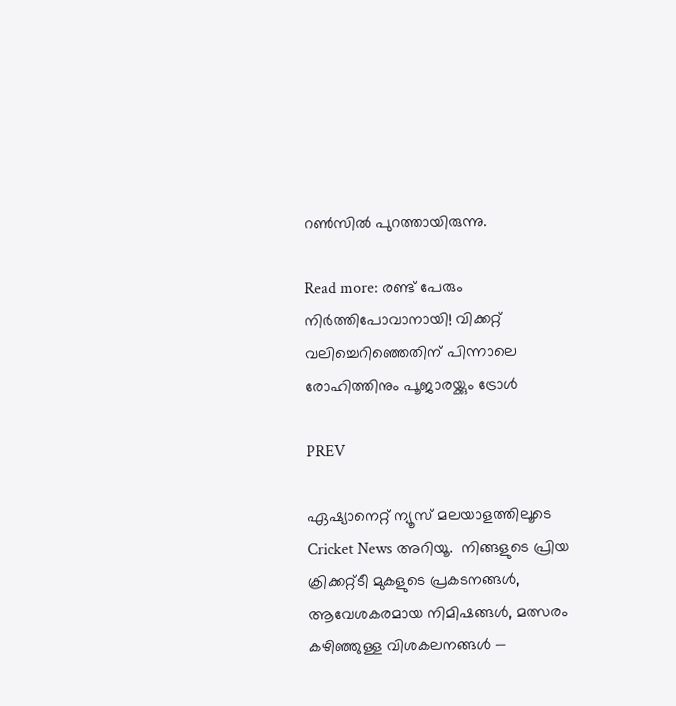റണ്‍സില്‍ പുറത്തായിരുന്നു.

Read more: രണ്ട് പേരും നിര്‍ത്തിപോവാനായി! വിക്കറ്റ് വലിച്ചെറിഞ്ഞെതിന് പിന്നാലെ രോഹിത്തിനും പൂജാരയ്ക്കും ട്രോള്‍

PREV

ഏഷ്യാനെറ്റ് ന്യൂസ് മലയാളത്തിലൂടെ  Cricket News അറിയൂ.  നിങ്ങളുടെ പ്രിയ ക്രിക്കറ്റ്ടീ മുകളുടെ പ്രകടനങ്ങൾ, ആവേശകരമായ നിമിഷങ്ങൾ, മത്സരം കഴിഞ്ഞുള്ള വിശകലനങ്ങൾ —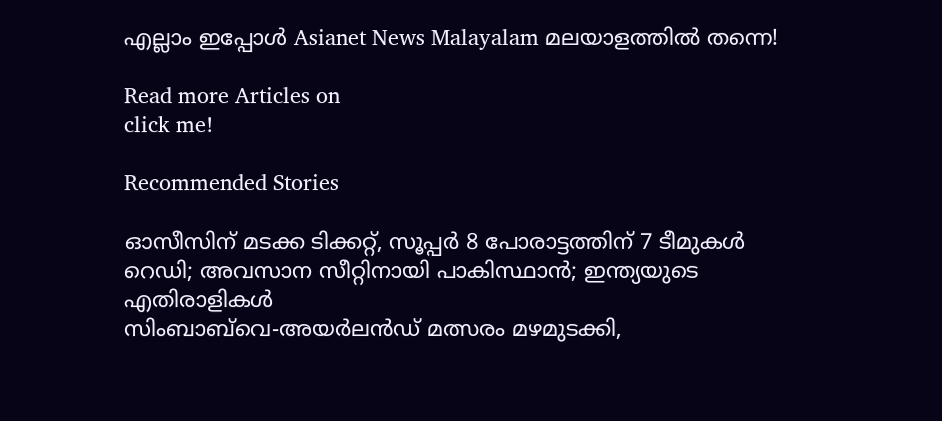എല്ലാം ഇപ്പോൾ Asianet News Malayalam മലയാളത്തിൽ തന്നെ!

Read more Articles on
click me!

Recommended Stories

ഓസീസിന് മടക്ക ടിക്കറ്റ്, സൂപ്പർ 8 പോരാട്ടത്തിന് 7 ടീമുകൾ റെഡി; അവസാന സീറ്റിനായി പാകിസ്ഥാൻ; ഇന്ത്യയുടെ എതിരാളികള്‍
സിംബാബ്‌വെ-അയര്‍ലന്‍ഡ് മത്സരം മഴമുടക്കി,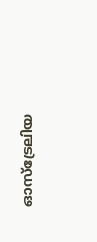ഓസ്ട്രേലിയ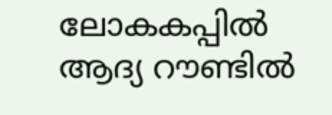ലോകകപ്പില്‍ ആദ്യ റൗണ്ടില്‍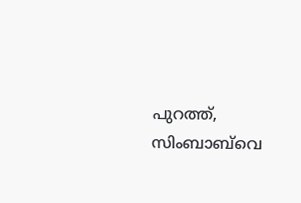പുറത്ത്, സിംബാബ്‌വെ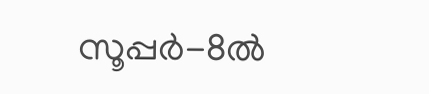സൂപ്പര്‍-8ൽ